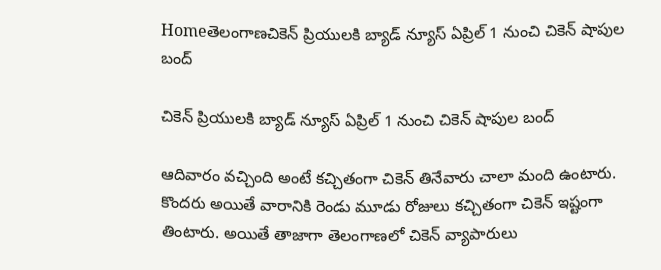Homeతెలంగాణచికెన్ ప్రియుల‌కి బ్యాడ్ న్యూస్ ఏప్రిల్ 1 నుంచి చికెన్ షాపుల బంద్

చికెన్ ప్రియుల‌కి బ్యాడ్ న్యూస్ ఏప్రిల్ 1 నుంచి చికెన్ షాపుల బంద్

ఆదివారం వ‌చ్చింది అంటే క‌చ్చితంగా చికెన్ తినేవారు చాలా మంది ఉంటారు. కొంద‌రు అయితే వారానికి రెండు మూడు రోజులు క‌చ్చితంగా చికెన్ ఇష్టంగా తింటారు. అయితే తాజాగా తెలంగాణ‌లో చికెన్ వ్యాపారులు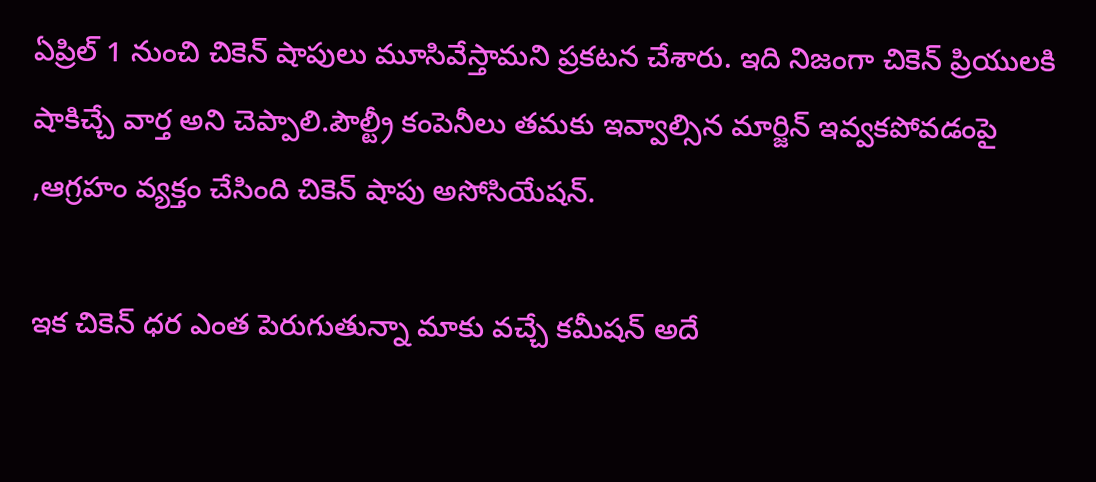ఏప్రిల్ 1 నుంచి చికెన్ షాపులు మూసివేస్తామ‌ని ప్ర‌క‌ట‌న చేశారు. ఇది నిజంగా చికెన్ ప్రియుల‌కి షాకిచ్చే వార్త అని చెప్పాలి.పౌల్ట్రీ కంపెనీలు తమకు ఇవ్వాల్సిన మార్జిన్ ఇవ్వకపోవడంపై ,ఆగ్రహం వ్యక్తం చేసింది చికెన్ షాపు అసోసియేష‌న్.

ఇక చికెన్ ధ‌ర ఎంత పెరుగుతున్నా మాకు వ‌చ్చే క‌మీష‌న్ అదే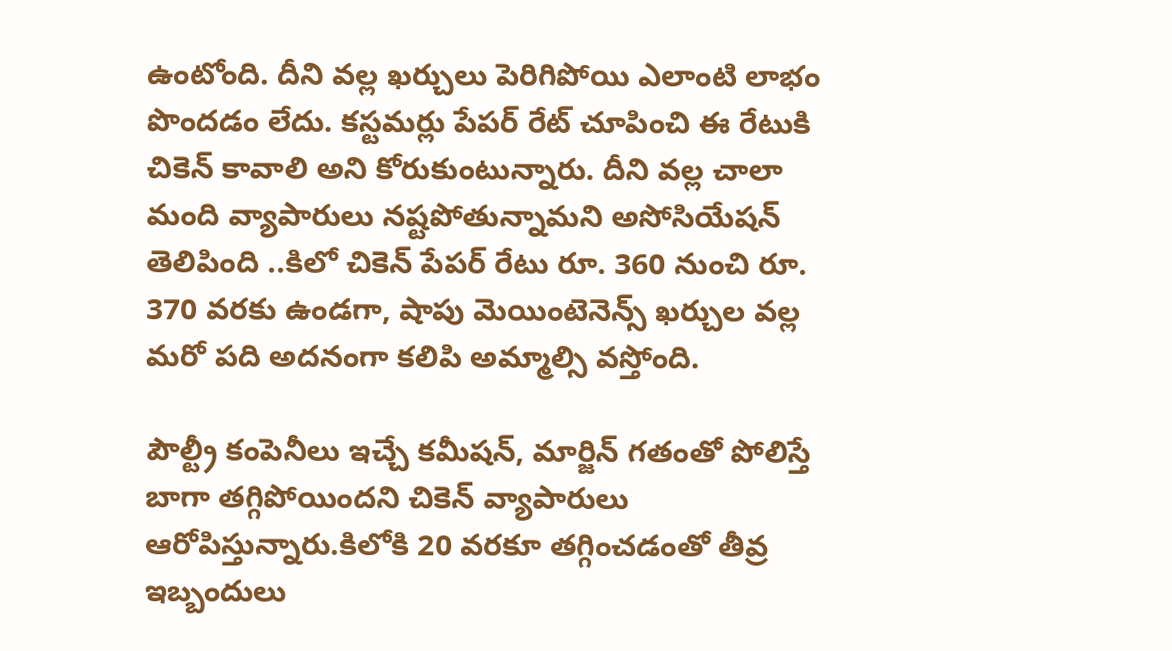ఉంటోంది. దీని వ‌ల్ల ఖ‌ర్చులు పెరిగిపోయి ఎలాంటి లాభం పొందడం లేదు. క‌స్ట‌మ‌ర్లు పేప‌ర్ రేట్ చూపించి ఈ రేటుకి చికెన్ కావాలి అని కోరుకుంటున్నారు. దీని వ‌ల్ల చాలా మంది వ్యాపారులు న‌ష్ట‌పోతున్నామని అసోసియేష‌న్ తెలిపింది ..కిలో చికెన్ పేపర్ రేటు రూ. 360 నుంచి రూ. 370 వరకు ఉండగా, షాపు మెయింటెనెన్స్ ఖ‌ర్చుల వ‌ల్ల మ‌రో ప‌ది అద‌నంగా క‌లిపి అమ్మాల్సి వ‌స్తోంది.

పౌల్ట్రీ కంపెనీలు ఇచ్చే కమీషన్, మార్జిన్ గతంతో పోలిస్తే బాగా తగ్గిపోయిందని చికెన్ వ్యాపారులు ఆరోపిస్తున్నారు.కిలోకి 20 వ‌ర‌కూ త‌గ్గించ‌డంతో తీవ్ర ఇబ్బందులు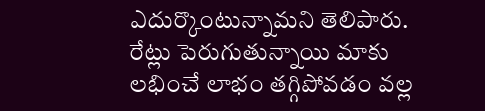ఎదుర్కొంటున్నామ‌ని తెలిపారు. రేట్లు పెరుగుతున్నాయి మాకు ల‌భించే లాభం త‌గ్గిపోవ‌డం వ‌ల్ల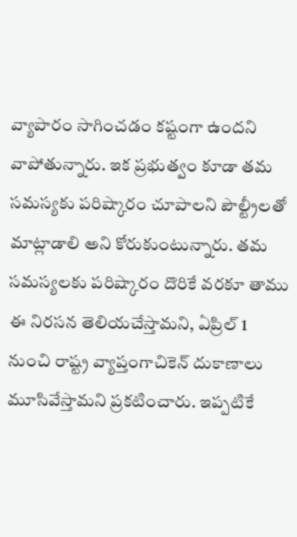వ్యాపారం సాగించ‌డం క‌ష్టంగా ఉంద‌ని వాపోతున్నారు. ఇక ప్ర‌భుత్వం కూడా త‌మ స‌మ‌స్య‌కు ప‌రిష్కారం చూపాల‌ని పౌల్ట్రీల‌తో మాట్లాడాలి అని కోరుకుంటున్నారు. త‌మ స‌మ‌స్య‌ల‌కు ప‌రిష్కారం దొరికే వ‌ర‌కూ తాము ఈ నిర‌స‌న తెలియ‌చేస్తామ‌ని, ఏప్రిల్ 1 నుంచి రాష్ట్ర‌ వ్యాప్తంగాచికెన్ దుకాణాలు మూసివేస్తామ‌ని ప్ర‌క‌టించారు. ఇప్ప‌టికే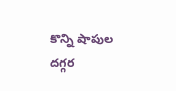కొన్ని షాపుల ద‌గ్గ‌ర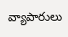వ్యాపారులు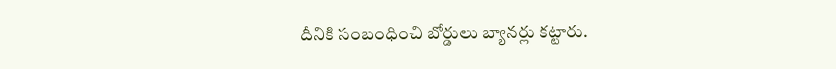దీనికి సంబంధించి బోర్డులు బ్యాన‌ర్లు క‌ట్టారు.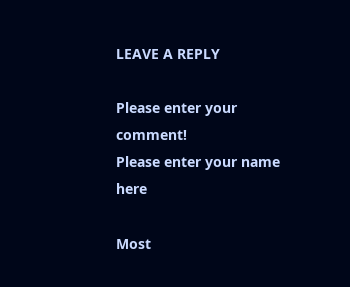LEAVE A REPLY

Please enter your comment!
Please enter your name here

Most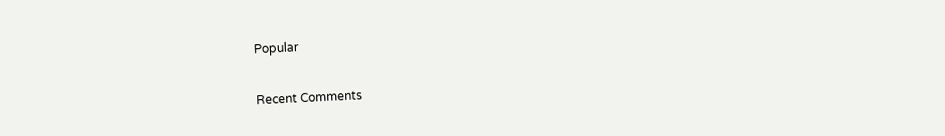Popular

Recent Comments